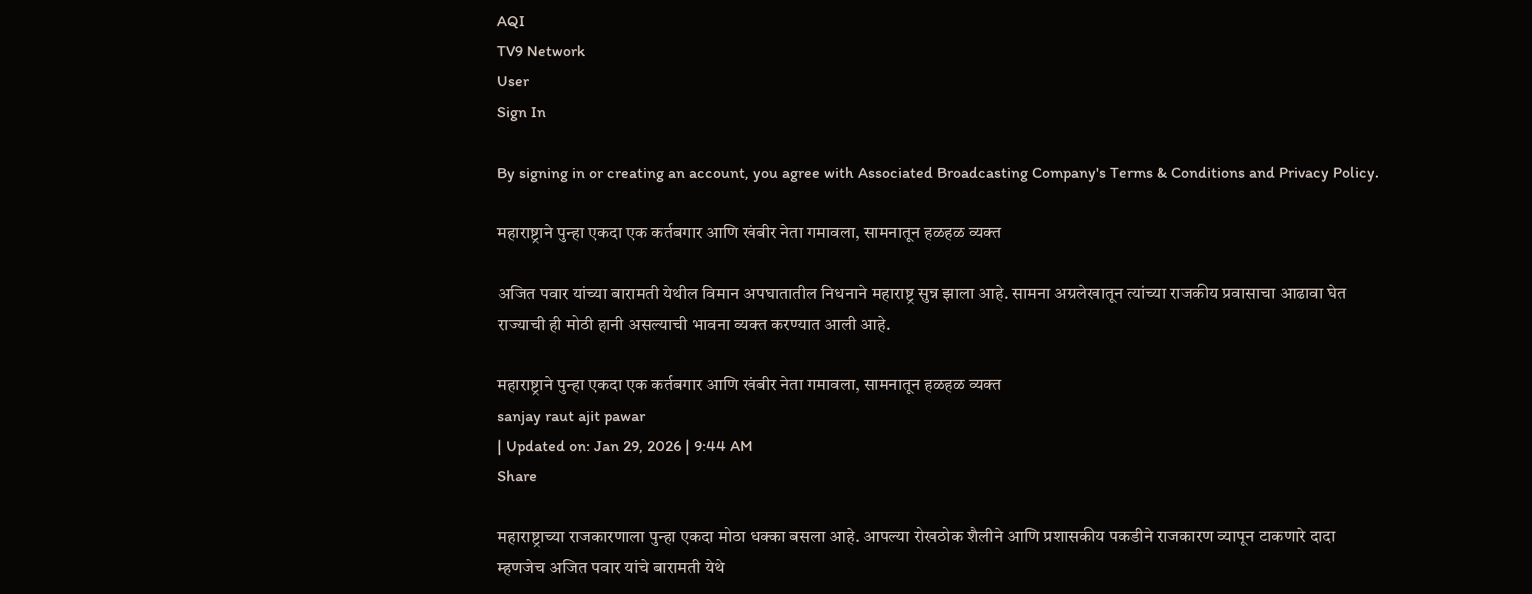AQI
TV9 Network
User
Sign In

By signing in or creating an account, you agree with Associated Broadcasting Company's Terms & Conditions and Privacy Policy.

महाराष्ट्राने पुन्हा एकदा एक कर्तबगार आणि खंबीर नेता गमावला, सामनातून हळहळ व्यक्त

अजित पवार यांच्या बारामती येथील विमान अपघातातील निधनाने महाराष्ट्र सुन्न झाला आहे. सामना अग्रलेखातून त्यांच्या राजकीय प्रवासाचा आढावा घेत राज्याची ही मोठी हानी असल्याची भावना व्यक्त करण्यात आली आहे.

महाराष्ट्राने पुन्हा एकदा एक कर्तबगार आणि खंबीर नेता गमावला, सामनातून हळहळ व्यक्त
sanjay raut ajit pawar
| Updated on: Jan 29, 2026 | 9:44 AM
Share

महाराष्ट्राच्या राजकारणाला पुन्हा एकदा मोठा धक्का बसला आहे. आपल्या रोखठोक शैलीने आणि प्रशासकीय पकडीने राजकारण व्यापून टाकणारे दादा म्हणजेच अजित पवार यांचे बारामती येथे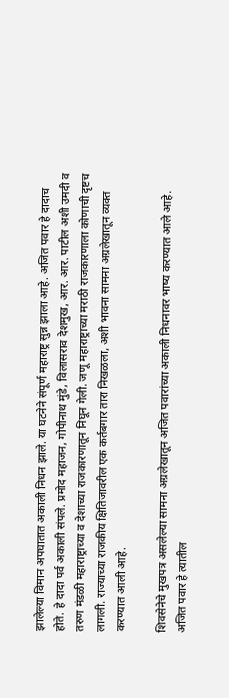झालेल्या विमान अपघातात अकाली निधन झाले. या घटनेने संपूर्ण महाराष्ट्र सुन्न झाला आहे. अजित पवार हे दादाच होते. हे दादा पर्व अकाली संपले. प्रमोद महाजन, गोपीनाथ मुंडे, विलासराव देशमुख, आर. आर. पाटील अशी उमदी व तरुण मंडळी महाराष्ट्राच्या व देशाच्या राजकारणातून निघून गेली. जणू महाराष्ट्राच्या मराठी राजकारणाला कोणाची दृष्टच लागली. राज्याच्या राजकीय क्षितिजावरील एक कर्तबगार तारा निखळला, अशी भावना सामना अग्रलेखातून व्यक्त करण्यात आली आहे.

शिवसेनेचे मुखपत्र असलेल्या सामना अग्रलेखातून अजित पवारांच्या अकाली निधनावर भाष्य करण्यात आले आहे. अजित पवार हे त्यातील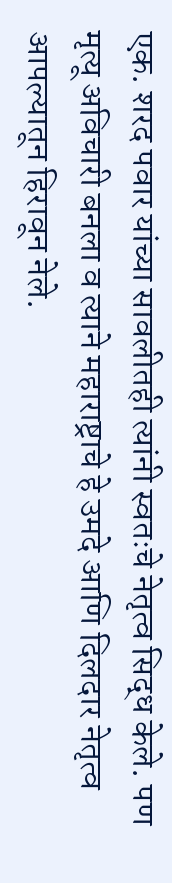एक. शरद पवार यांच्या सावलीतही त्यांनी स्वतःचे नेतृत्व सिद्ध केले. पण मृत्यू अविचारी बनला व त्याने महाराष्ट्राचे हे उमदे आणि दिलदार नेतृत्व आपल्यातून हिरावून नेले.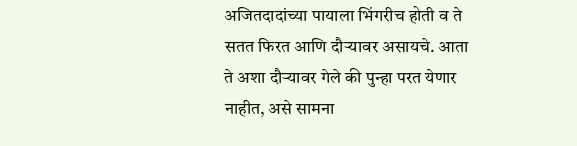अजितदादांच्या पायाला भिंगरीच होती व ते सतत फिरत आणि दौऱ्यावर असायचे. आता ते अशा दौऱ्यावर गेले की पुन्हा परत येणार नाहीत, असे सामना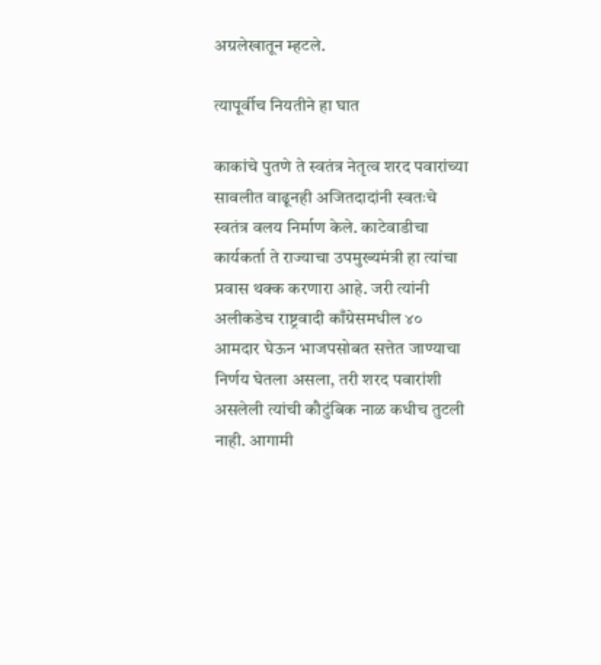अग्रलेखातून म्हटले.

त्यापूर्वीच नियतीने हा घात

काकांचे पुतणे ते स्वतंत्र नेतृत्व शरद पवारांच्या सावलीत वाढूनही अजितदादांनी स्वतःचे स्वतंत्र वलय निर्माण केले. काटेवाडीचा कार्यकर्ता ते राज्याचा उपमुख्यमंत्री हा त्यांचा प्रवास थक्क करणारा आहे. जरी त्यांनी अलीकडेच राष्ट्रवादी काँग्रेसमधील ४० आमदार घेऊन भाजपसोबत सत्तेत जाण्याचा निर्णय घेतला असला, तरी शरद पवारांशी असलेली त्यांची कौटुंबिक नाळ कधीच तुटली नाही. आगामी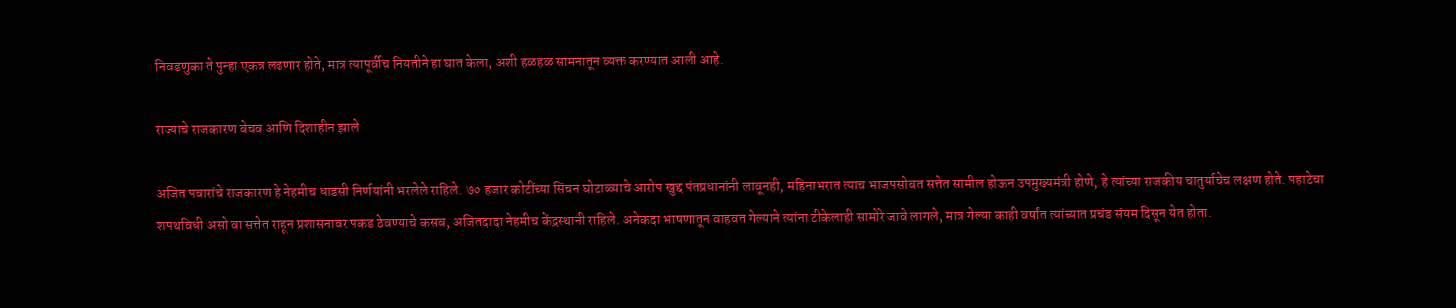निवडणुका ते पुन्हा एकत्र लढणार होते, मात्र त्यापूर्वीच नियतीने हा घात केला, अशी हळहळ सामनातून व्यक्त करण्यात आली आहे.

राज्याचे राजकारण बेचव आणि दिशाहीन झाले

अजित पवारांचे राजकारण हे नेहमीच धाडसी निर्णयांनी भरलेले राहिले. ७० हजार कोटींच्या सिंचन घोटाळ्याचे आरोप खुद्द पंतप्रधानांनी लावूनही, महिनाभरात त्याच भाजपसोबत सत्तेत सामील होऊन उपमुख्यमंत्री होणे, हे त्यांच्या राजकीय चातुर्याचेच लक्षण होते. पहाटेचा शपथविधी असो वा सत्तेत राहून प्रशासनावर पकड ठेवण्याचे कसब, अजितदादा नेहमीच केंद्रस्थानी राहिले. अनेकदा भाषणातून वाहवत गेल्याने त्यांना टीकेलाही सामोरे जावे लागले, मात्र गेल्या काही वर्षांत त्यांच्यात प्रचंड संयम दिसून येत होता.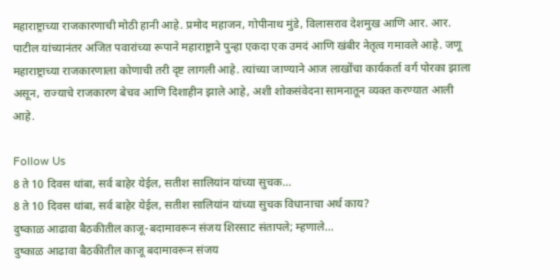महाराष्ट्राच्या राजकारणाची मोठी हानी आहे. प्रमोद महाजन, गोपीनाथ मुंडे, विलासराव देशमुख आणि आर. आर. पाटील यांच्यानंतर अजित पवारांच्या रूपाने महाराष्ट्राने पुन्हा एकदा एक उमदं आणि खंबीर नेतृत्व गमावले आहे. जणू महाराष्ट्राच्या राजकारणाला कोणाची तरी दृष्ट लागली आहे. त्यांच्या जाण्याने आज लाखोंचा कार्यकर्ता वर्ग पोरका झाला असून, राज्याचे राजकारण बेचव आणि दिशाहीन झाले आहे, अशी शोकसंवेदना सामनातून व्यक्त करण्यात आली आहे.

Follow Us
8 ते 10 दिवस थांबा, सर्व बाहेर येईल, सतीश सालियांन यांच्या सुचक...
8 ते 10 दिवस थांबा, सर्व बाहेर येईल, सतीश सालियांन यांच्या सुचक विधानाचा अर्थ काय?
दुष्काळ आढावा बैठकीतील काजू-बदामावरून संजय शिरसाट संतापले; म्हणाले...
दुष्काळ आढावा बैठकीतील काजू बदामावरून संजय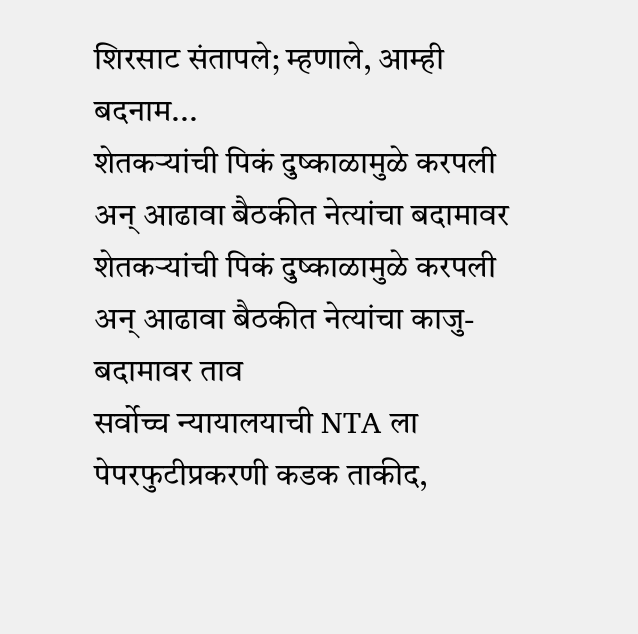शिरसाट संतापले; म्हणाले, आम्ही बदनाम...
शेतकऱ्यांची पिकं दुष्काळामुळे करपली अन् आढावा बैठकीत नेत्यांचा बदामावर
शेतकऱ्यांची पिकं दुष्काळामुळे करपली अन् आढावा बैठकीत नेत्यांचा काजु-बदामावर ताव
सर्वोच्च न्यायालयाची NTA ला पेपरफुटीप्रकरणी कडक ताकीद,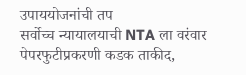उपाययोजनांची तप
सर्वोच्च न्यायालयाची NTA ला वरंवार पेपरफुटीप्रकरणी कडक ताकीद,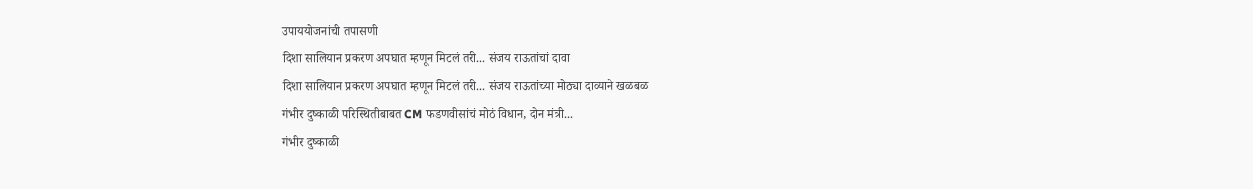उपाययोजनांची तपासणी
दिशा सालियान प्रकरण अपघात म्हणून मिटलं तरी... संजय राऊतांचां दावा
दिशा सालियान प्रकरण अपघात म्हणून मिटलं तरी... संजय राऊतांच्या मोठ्या दाव्याने खळबळ
गंभीर दुष्काळी परिस्थितीबाबत CM फडणवीसांचं मोठं विधान, दोन मंत्री...
गंभीर दुष्काळी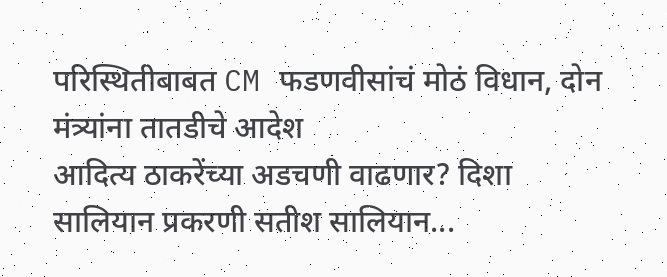परिस्थितीबाबत CM फडणवीसांचं मोठं विधान, दोन मंत्र्यांना तातडीचे आदेश
आदित्य ठाकरेंच्या अडचणी वाढणार? दिशा सालियान प्रकरणी सतीश सालियान...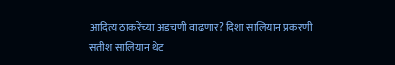आदित्य ठाकरेंच्या अडचणी वाढणार? दिशा सालियान प्रकरणी सतीश सालियान थेट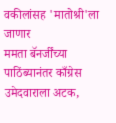वकीलांसह 'मातोश्री'ला जाणार
ममता बॅनर्जींच्या पाठिंब्यानंतर काँग्रेस उमेदवाराला अटक,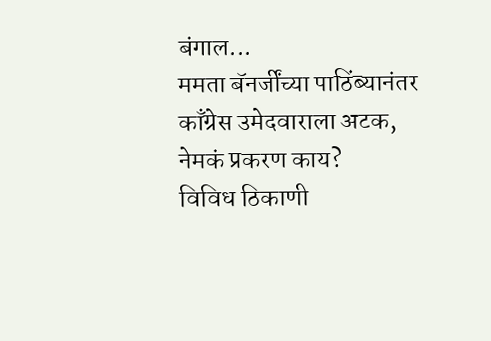बंगाल...
ममता बॅनर्जींच्या पाठिंब्यानंतर काँग्रेस उमेदवाराला अटक, नेमकं प्रकरण काय?
विविध ठिकाणी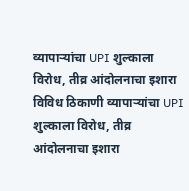व्यापाऱ्यांचा UPI शुल्काला विरोध, तीव्र आंदोलनाचा इशारा
विविध ठिकाणी व्यापाऱ्यांचा UPI शुल्काला विरोध, तीव्र आंदोलनाचा इशारा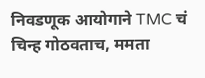निवडणूक आयोगाने TMC चं चिन्ह गोठवताच, ममता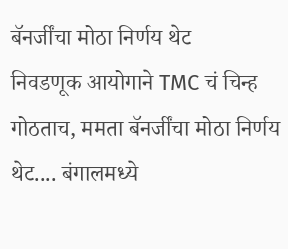बॅनर्जींचा मोठा निर्णय थेट
निवडणूक आयोगाने TMC चं चिन्ह गोठताच, ममता बॅनर्जींचा मोठा निर्णय थेट.... बंगालमध्ये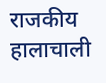राजकीय हालाचाली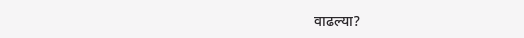वाढल्या?